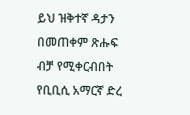ይህ ዝቅተኛ ዳታን በመጠቀም ጽሑፍ ብቻ የሚቀርብበት የቢቢሲ አማርኛ ድረ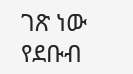ገጽ ነው
የደቡብ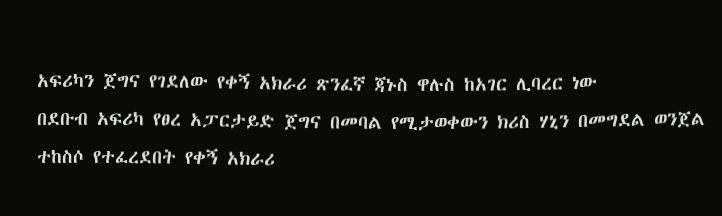አፍሪካን ጀግና የገደለው የቀኝ አክራሪ ጽንፈኛ ጃኑስ ዋሉስ ከአገር ሊባረር ነው
በደቡብ አፍሪካ የፀረ አፓርታይድ ጀግና በመባል የሚታወቀውን ክሪስ ሃኒን በመግደል ወንጀል ተከስሶ የተፈረደበት የቀኝ አክራሪ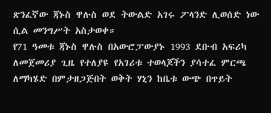ጽንፈኛው ጃኑስ ዋሉስ ወደ ትውልድ አገሩ ፖላንድ ሊወሰድ ነው ሲል መንግሥት አስታወቀ።
የ71 ዓመቱ ጃኑስ ዋሉስ በአውሮፓውያኑ 1993 ደቡብ አፍሪካ ለመጀመሪያ ጊዜ የተለያዩ የአገሪቱ ተወላጆችን ያሳተፈ ምርጫ ለማካሄድ በምታዘጋጅበት ወቅት ሃኒን ከቤቱ ውጭ በጥይት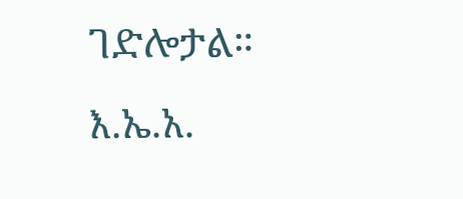ገድሎታል።
እ.ኤ.አ.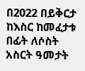በ2022 በይቅርታ ከእስር ከመፈታቱ በፊት ለሶስት አስርት ዓመታት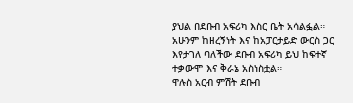ያህል በደቡብ አፍሪካ እስር ቤት አሳልፏል።
አሁንም ከዘረኝነት እና ከአፓርታይድ ውርስ ጋር እየታገለ ባለችው ደቡብ አፍሪካ ይህ ከፍተኛ ተቃውሞ እና ቅራኔ አስነስቷል።
ዋሉስ አርብ ምሽት ደቡብ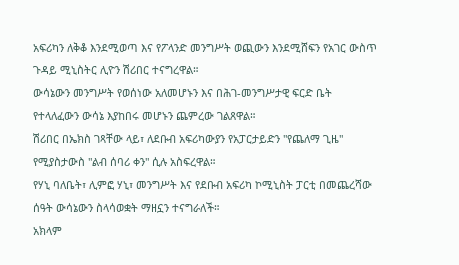አፍሪካን ለቅቆ እንደሚወጣ እና የፖላንድ መንግሥት ወጪውን እንደሚሸፍን የአገር ውስጥ ጉዳይ ሚኒስትር ሊዮን ሽሪበር ተናግረዋል።
ውሳኔውን መንግሥት የወሰነው አለመሆኑን እና በሕገ-መንግሥታዊ ፍርድ ቤት የተላለፈውን ውሳኔ እያከበሩ መሆኑን ጨምረው ገልጸዋል።
ሽሪበር በኤክስ ገጻቸው ላይ፣ ለደቡብ አፍሪካውያን የአፓርታይድን "የጨለማ ጊዜ" የሚያስታውስ "ልብ ሰባሪ ቀን" ሲሉ አስፍረዋል።
የሃኒ ባለቤት፣ ሊምፎ ሃኒ፣ መንግሥት እና የደቡብ አፍሪካ ኮሚኒስት ፓርቲ በመጨረሻው ሰዓት ውሳኔውን ስላሳወቋት ማዘኗን ተናግራለች።
አክላም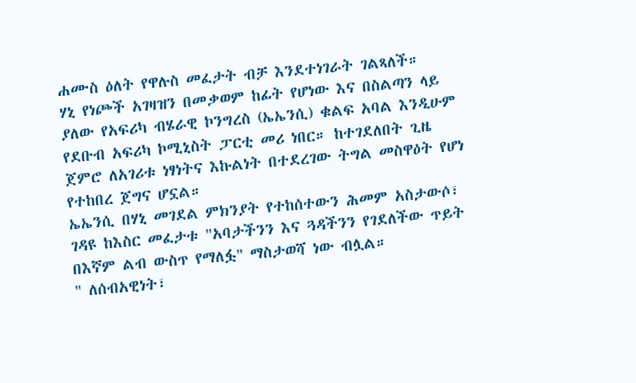ሐሙስ ዕለት የዋሉስ መፈታት ብቻ እንደተነገራት ገልጻለች።
ሃኒ የነጮች አገዛዝን በመቃወም ከፊት የሆነው እና በስልጣን ላይ ያለው የአፍሪካ ብሄራዊ ኮንግረስ (ኤኤንሲ) ቁልፍ አባል እንዲሁም የደቡብ አፍሪካ ኮሚኒስት ፓርቲ መሪ ነበር። ከተገደለበት ጊዜ ጀምሮ ለአገሪቱ ነፃነትና እኩልነት በተደረገው ትግል መስዋዕት የሆነ የተከበረ ጀግና ሆኗል።
ኤኤንሲ በሃኒ መገደል ምክንያት የተከሰተውን ሕመም አስታውሶ፣ ገዳዩ ከእስር መፈታቱ "አባታችንን እና ጓዳችንን የገደለችው ጥይት በእኛም ልብ ውስጥ የማለፏ" ማስታወሻ ነው ብሏል።
" ለሰብአዊነት፣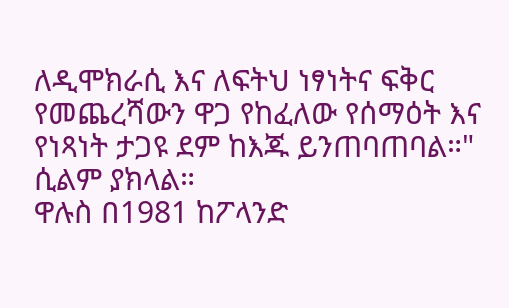ለዲሞክራሲ እና ለፍትህ ነፃነትና ፍቅር የመጨረሻውን ዋጋ የከፈለው የሰማዕት እና የነጻነት ታጋዩ ደም ከእጁ ይንጠባጠባል።" ሲልም ያክላል።
ዋሉስ በ1981 ከፖላንድ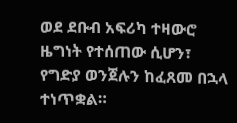ወደ ደቡብ አፍሪካ ተዛውሮ ዜግነት የተሰጠው ሲሆን፣ የግድያ ወንጀሉን ከፈጸመ በኋላ ተነጥቋል።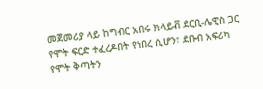መጀመሪያ ላይ ከግብር አበሩ ክላይቭ ደርቢ-ሌዊስ ጋር የሞት ፍርድ ተፈረዶበት የነበረ ሲሆን፣ ደቡብ አፍሪካ የሞት ቅጣትን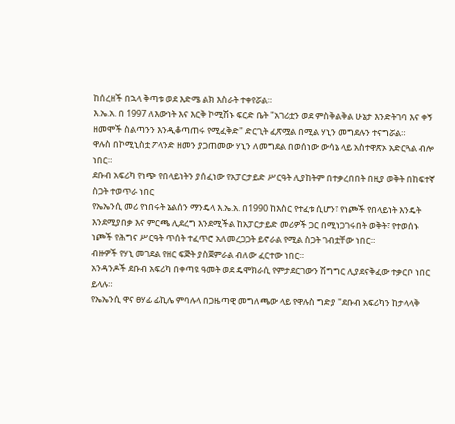ከሰረዘች በኋላ ቅጣቱ ወደ እድሜ ልክ እስራት ተቀየሯል።
እ.ኤ.አ. በ 1997 ለእውነት እና እርቅ ኮሚሽኑ ፍርድ ቤት "አገሪቷን ወደ ምስቅልቅል ሁኔታ እንድትገባ እና ቀኝ ዘመሞች ስልጣንን እንዲቆጣጠሩ የሚፈቅድ" ድርጊት ፈጽሟል በሚል ሃኒን መግደሉን ተናግሯል።
ዋሉስ በኮሚኒስቷ ፖላንድ ዘመን ያጋጠመው ሃኒን ለመግደል በወሰነው ውሳኔ ላይ አስተዋጽኦ አድርጓል ብሎ ነበር።
ደቡብ አፍሪካ የነጭ የበላይነትን ያሰፈነው የአፓርታይድ ሥርዓት ሊያከትም በተቃረበበት በዚያ ወቅት በከፍተኛ ስጋት ተወጥራ ነበር
የኤኤንሲ መሪ የነበሩት ኔልሰን ማንዴላ እ.ኤ.አ. በ1990 ከእስር የተፈቱ ሲሆን፣ የነጮች የበላይነት እንዴት እንደሚያበቃ እና ምርጫ ሊደረግ እንደሚችል ከአፓርታይድ መሪዎች ጋር በሚነጋገሩበት ወቅት፣ የተወሰኑ ነጮች የሕግና ሥርዓት ጥሰት ተፈጥሮ አለመረጋጋት ይኖራል የሚል ስጋት ገብቷቸው ነበር።
ብዙዎች የሃኒ መገደል የዘር ፍጅት ያስጀምራል ብለው ፈርተው ነበር።
አንዳንዶች ደቡብ አፍሪካ በቀጣዩ ዓመት ወደ ዴሞክራሲ የምታደርገውን ሽግግር ሊያደናቅፈው ተቃርቦ ነበር ይላሉ።
የኤኤንሲ ዋና ፀሃፊ ፊኪሌ ምባሉላ በጋዜጣዊ መግለጫው ላይ የዋሉስ ግድያ "ደቡብ አፍሪካን ከታላላቅ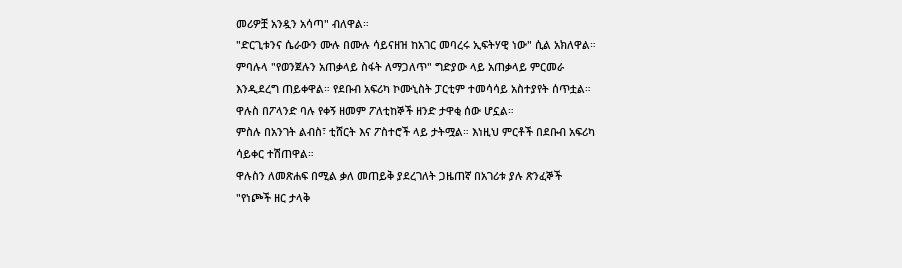መሪዎቿ አንዷን አሳጣ" ብለዋል።
"ድርጊቱንና ሴራውን ሙሉ በሙሉ ሳይናዘዝ ከአገር መባረሩ ኢፍትሃዊ ነው" ሲል አክለዋል።
ምባሉላ "የወንጀሉን አጠቃላይ ስፋት ለማጋለጥ" ግድያው ላይ አጠቃላይ ምርመራ እንዲደረግ ጠይቀዋል። የደቡብ አፍሪካ ኮሙኒስት ፓርቲም ተመሳሳይ አስተያየት ሰጥቷል።
ዋሉስ በፖላንድ ባሉ የቀኝ ዘመም ፖለቲከኞች ዘንድ ታዋቂ ሰው ሆኗል።
ምስሉ በአንገት ልብስ፣ ቲሸርት እና ፖስተሮች ላይ ታትሟል። እነዚህ ምርቶች በደቡብ አፍሪካ ሳይቀር ተሽጠዋል።
ዋሉስን ለመጽሐፍ በሚል ቃለ መጠይቅ ያደረገለት ጋዜጠኛ በአገሪቱ ያሉ ጽንፈኞች "የነጮች ዘር ታላቅ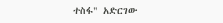ተስፋ" አድርገው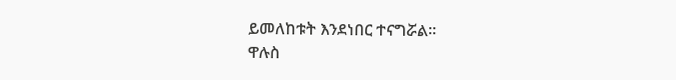ይመለከቱት እንደነበር ተናግሯል።
ዋሉስ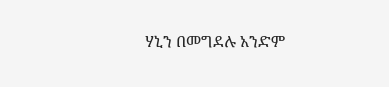ሃኒን በመግደሉ አንድም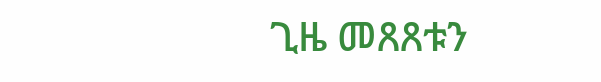ጊዜ መጸጸቱን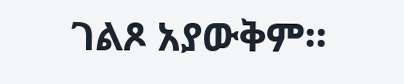ገልጾ አያውቅም።